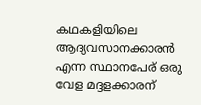കഥകളിയിലെ ആദ്യവസാനക്കാരൻ എന്ന സ്ഥാനപേര് ഒരു വേള മദ്ദളക്കാരന്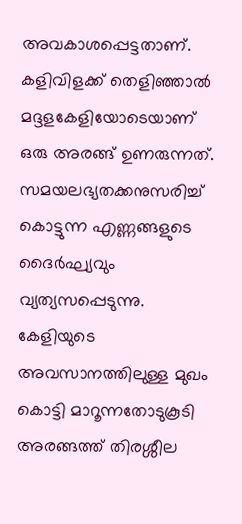അവകാശപ്പെട്ടതാണ്. കളിവിളക്ക് തെളിഞ്ഞാൽ മദ്ദളകേളിയോടെയാണ് ഒരു അരങ്ങ് ഉണരുന്നത്. സമയലഭ്യതക്കനുസരിച്ച് കൊട്ടുന്ന എണ്ണങ്ങളുടെ ദൈർഘ്യവും വ്യത്യസപ്പെടുന്നു. കേളിയുടെ അവസാനത്തിലുള്ള മുഖം കൊട്ടി മാറൂന്നതോടുകൂടി അരങ്ങത്ത് തിരശ്ശീല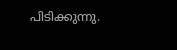പിടിക്കുന്നു.